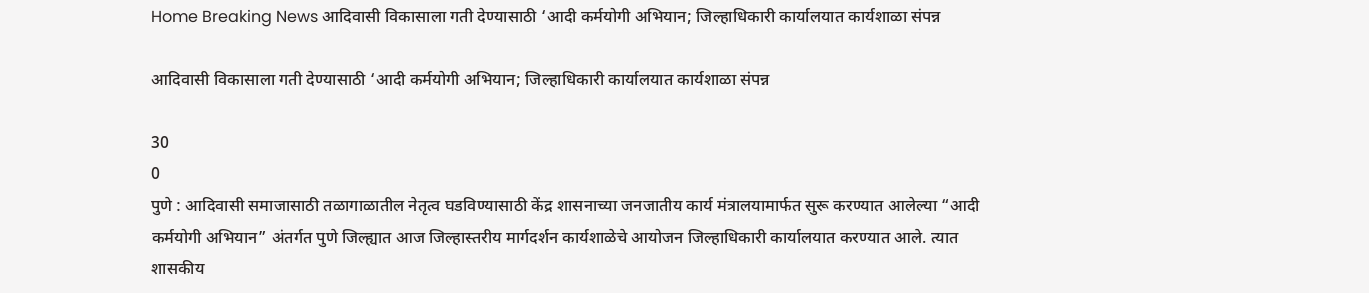Home Breaking News आदिवासी विकासाला गती देण्यासाठी ‘आदी कर्मयोगी अभियान; जिल्हाधिकारी कार्यालयात कार्यशाळा संपन्न

आदिवासी विकासाला गती देण्यासाठी ‘आदी कर्मयोगी अभियान; जिल्हाधिकारी कार्यालयात कार्यशाळा संपन्न

30
0
पुणे : आदिवासी समाजासाठी तळागाळातील नेतृत्व घडविण्यासाठी केंद्र शासनाच्या जनजातीय कार्य मंत्रालयामार्फत सुरू करण्यात आलेल्या “आदी कर्मयोगी अभियान” अंतर्गत पुणे जिल्ह्यात आज जिल्हास्तरीय मार्गदर्शन कार्यशाळेचे आयोजन जिल्हाधिकारी कार्यालयात करण्यात आले. त्यात शासकीय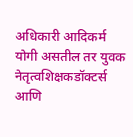अधिकारी आदिकर्म योगी असतील तर युवक नेतृत्वशिक्षकडॉक्टर्स आणि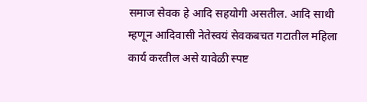समाज सेवक हे आदि सहयोगी असतील. आदि साथी म्हणून आदिवासी नेतेस्वयं सेवकबचत गटातील महिला कार्य करतील असे यावेळी स्पष्ट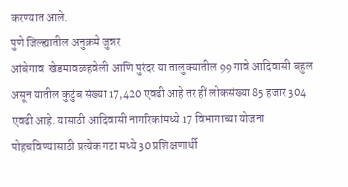करण्यात आले.
पुणे जिल्ह्यातील अनुक्रमे जुन्नर
आंबेगाव  खेडमावळहवेली आणि पुरंदर या तालुक्यातील 99 गावे आदिवासी बहुल असून यातील कुटुंब संख्या 17,420 एवढी आहे तर हीं लोकसंख्या 85 हजार 304 एवढी आहे. यासाठी आदिवासी नागरिकांमध्ये 17 विभागाच्या योजना पोहचविण्यासाठी प्रत्येक गटा मध्ये 30 प्रशिक्षणार्थी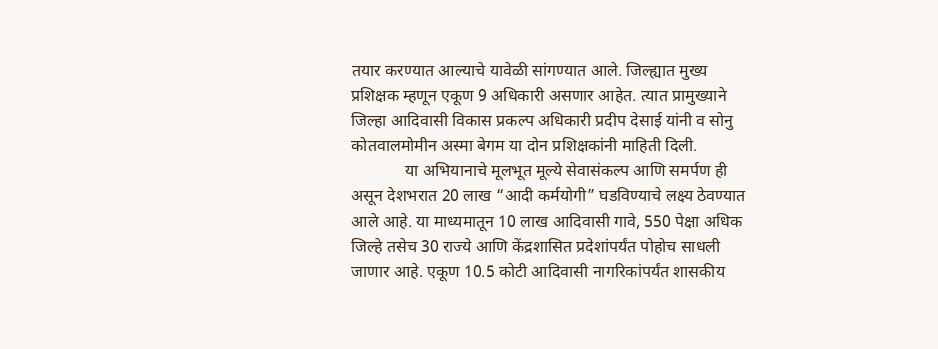तयार करण्यात आल्याचे यावेळी सांगण्यात आले. जिल्ह्यात मुख्य प्रशिक्षक म्हणून एकूण 9 अधिकारी असणार आहेत. त्यात प्रामुख्याने जिल्हा आदिवासी विकास प्रकल्प अधिकारी प्रदीप देसाई यांनी व सोनु कोतवालमोमीन अस्मा बेगम या दोन प्रशिक्षकांनी माहिती दिली.
             या अभियानाचे मूलभूत मूल्ये सेवासंकल्प आणि समर्पण ही असून देशभरात 20 लाख “आदी कर्मयोगी” घडविण्याचे लक्ष्य ठेवण्यात आले आहे. या माध्यमातून 10 लाख आदिवासी गावे, 550 पेक्षा अधिक जिल्हे तसेच 30 राज्ये आणि केंद्रशासित प्रदेशांपर्यंत पोहोच साधली जाणार आहे. एकूण 10.5 कोटी आदिवासी नागरिकांपर्यंत शासकीय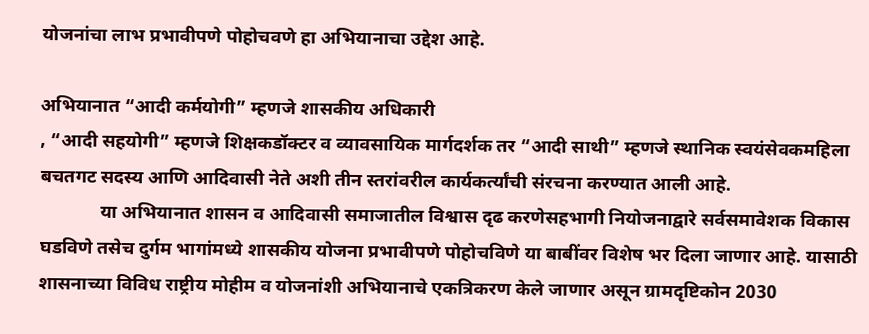योजनांचा लाभ प्रभावीपणे पोहोचवणे हा अभियानाचा उद्देश आहे.

अभियानात “आदी कर्मयोगी” म्हणजे शासकीय अधिकारी
, “आदी सहयोगी” म्हणजे शिक्षकडॉक्टर व व्यावसायिक मार्गदर्शक तर “आदी साथी” म्हणजे स्थानिक स्वयंसेवकमहिला बचतगट सदस्य आणि आदिवासी नेते अशी तीन स्तरांवरील कार्यकर्त्यांची संरचना करण्यात आली आहे.
             या अभियानात शासन व आदिवासी समाजातील विश्वास दृढ करणेसहभागी नियोजनाद्वारे सर्वसमावेशक विकास घडविणे तसेच दुर्गम भागांमध्ये शासकीय योजना प्रभावीपणे पोहोचविणे या बाबींवर विशेष भर दिला जाणार आहे. यासाठी शासनाच्या विविध राष्ट्रीय मोहीम व योजनांशी अभियानाचे एकत्रिकरण केले जाणार असून ग्रामदृष्टिकोन 2030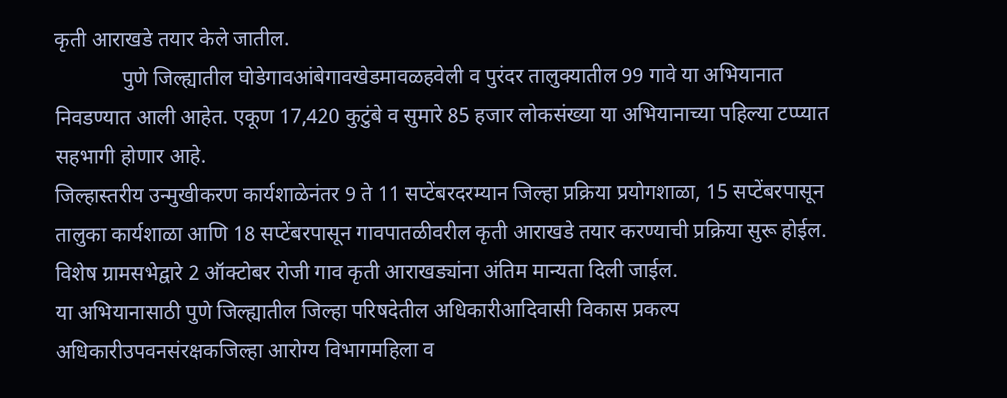कृती आराखडे तयार केले जातील.
             पुणे जिल्ह्यातील घोडेगावआंबेगावखेडमावळहवेली व पुरंदर तालुक्यातील 99 गावे या अभियानात निवडण्यात आली आहेत. एकूण 17,420 कुटुंबे व सुमारे 85 हजार लोकसंख्या या अभियानाच्या पहिल्या टप्प्यात सहभागी होणार आहे.
जिल्हास्तरीय उन्मुखीकरण कार्यशाळेनंतर 9 ते 11 सप्टेंबरदरम्यान जिल्हा प्रक्रिया प्रयोगशाळा, 15 सप्टेंबरपासून तालुका कार्यशाळा आणि 18 सप्टेंबरपासून गावपातळीवरील कृती आराखडे तयार करण्याची प्रक्रिया सुरू होईल. विशेष ग्रामसभेद्वारे 2 ऑक्टोबर रोजी गाव कृती आराखड्यांना अंतिम मान्यता दिली जाईल.
या अभियानासाठी पुणे जिल्ह्यातील जिल्हा परिषदेतील अधिकारीआदिवासी विकास प्रकल्प अधिकारीउपवनसंरक्षकजिल्हा आरोग्य विभागमहिला व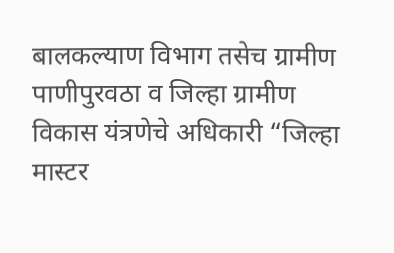बालकल्याण विभाग तसेच ग्रामीण पाणीपुरवठा व जिल्हा ग्रामीण विकास यंत्रणेचे अधिकारी “जिल्हा मास्टर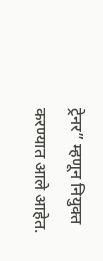ट्रेनर” म्हणून नियुक्त करण्यात आले आहेत.